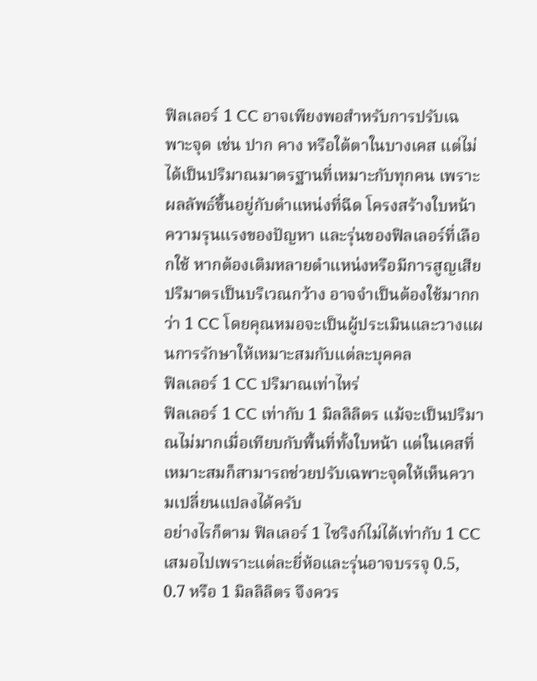ฟิลเลอร์ 1 CC อาจเพียงพอสำหรับการปรับเฉพาะจุด เช่น ปาก คาง หรือใต้ตาในบางเคส แต่ไม่ได้เป็นปริมาณมาตรฐานที่เหมาะกับทุกคน เพราะผลลัพธ์ขึ้นอยู่กับตำแหน่งที่ฉีด โครงสร้างใบหน้า ความรุนแรงของปัญหา และรุ่นของฟิลเลอร์ที่เลือกใช้ หากต้องเติมหลายตำแหน่งหรือมีการสูญเสียปริมาตรเป็นบริเวณกว้าง อาจจำเป็นต้องใช้มากกว่า 1 CC โดยคุณหมอจะเป็นผู้ประเมินและวางแผนการรักษาให้เหมาะสมกับแต่ละบุคคล
ฟิลเลอร์ 1 CC ปริมาณเท่าไหร่
ฟิลเลอร์ 1 CC เท่ากับ 1 มิลลิลิตร แม้จะเป็นปริมาณไม่มากเมื่อเทียบกับพื้นที่ทั้งใบหน้า แต่ในเคสที่เหมาะสมก็สามารถช่วยปรับเฉพาะจุดให้เห็นความเปลี่ยนแปลงได้ครับ
อย่างไรก็ตาม ฟิลเลอร์ 1 ไซริงก์ไม่ได้เท่ากับ 1 CC เสมอไปเพราะแต่ละยี่ห้อและรุ่นอาจบรรจุ 0.5, 0.7 หรือ 1 มิลลิลิตร จึงควร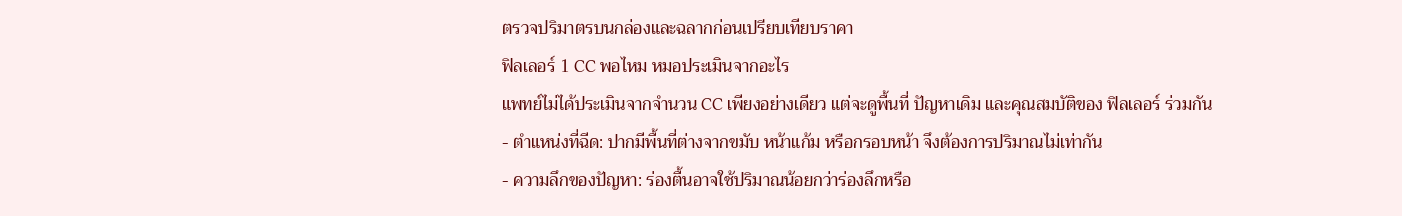ตรวจปริมาตรบนกล่องและฉลากก่อนเปรียบเทียบราคา
ฟิลเลอร์ 1 CC พอไหม หมอประเมินจากอะไร
แพทย์ไม่ได้ประเมินจากจำนวน CC เพียงอย่างเดียว แต่จะดูพื้นที่ ปัญหาเดิม และคุณสมบัติของ ฟิลเลอร์ ร่วมกัน
- ตำแหน่งที่ฉีด: ปากมีพื้นที่ต่างจากขมับ หน้าแก้ม หรือกรอบหน้า จึงต้องการปริมาณไม่เท่ากัน
- ความลึกของปัญหา: ร่องตื้นอาจใช้ปริมาณน้อยกว่าร่องลึกหรือ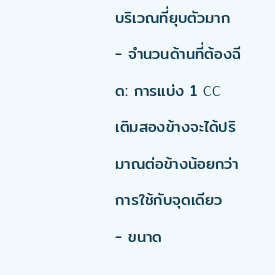บริเวณที่ยุบตัวมาก
- จำนวนด้านที่ต้องฉีด: การแบ่ง 1 CC เติมสองข้างจะได้ปริมาณต่อข้างน้อยกว่าการใช้กับจุดเดียว
- ขนาด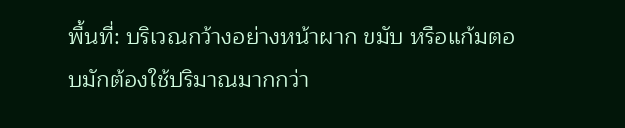พื้นที่: บริเวณกว้างอย่างหน้าผาก ขมับ หรือแก้มตอบมักต้องใช้ปริมาณมากกว่า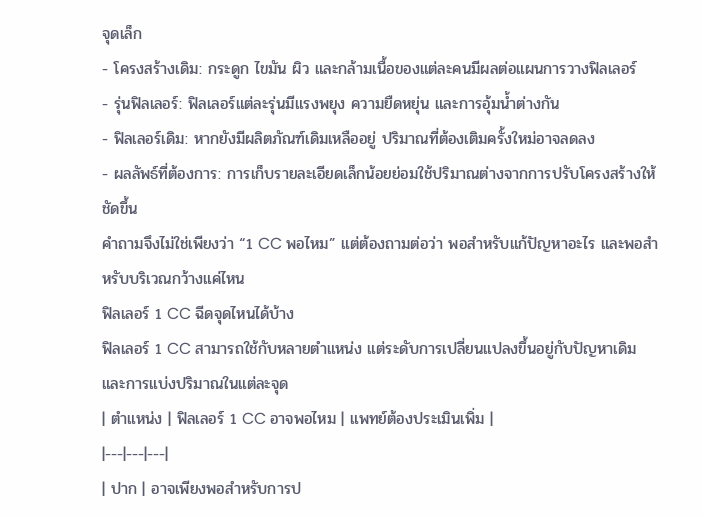จุดเล็ก
- โครงสร้างเดิม: กระดูก ไขมัน ผิว และกล้ามเนื้อของแต่ละคนมีผลต่อแผนการวางฟิลเลอร์
- รุ่นฟิลเลอร์: ฟิลเลอร์แต่ละรุ่นมีแรงพยุง ความยืดหยุ่น และการอุ้มน้ำต่างกัน
- ฟิลเลอร์เดิม: หากยังมีผลิตภัณฑ์เดิมเหลืออยู่ ปริมาณที่ต้องเติมครั้งใหม่อาจลดลง
- ผลลัพธ์ที่ต้องการ: การเก็บรายละเอียดเล็กน้อยย่อมใช้ปริมาณต่างจากการปรับโครงสร้างให้ชัดขึ้น
คำถามจึงไม่ใช่เพียงว่า “1 CC พอไหม” แต่ต้องถามต่อว่า พอสำหรับแก้ปัญหาอะไร และพอสำหรับบริเวณกว้างแค่ไหน
ฟิลเลอร์ 1 CC ฉีดจุดไหนได้บ้าง
ฟิลเลอร์ 1 CC สามารถใช้กับหลายตำแหน่ง แต่ระดับการเปลี่ยนแปลงขึ้นอยู่กับปัญหาเดิมและการแบ่งปริมาณในแต่ละจุด
| ตำแหน่ง | ฟิลเลอร์ 1 CC อาจพอไหม | แพทย์ต้องประเมินเพิ่ม |
|---|---|---|
| ปาก | อาจเพียงพอสำหรับการป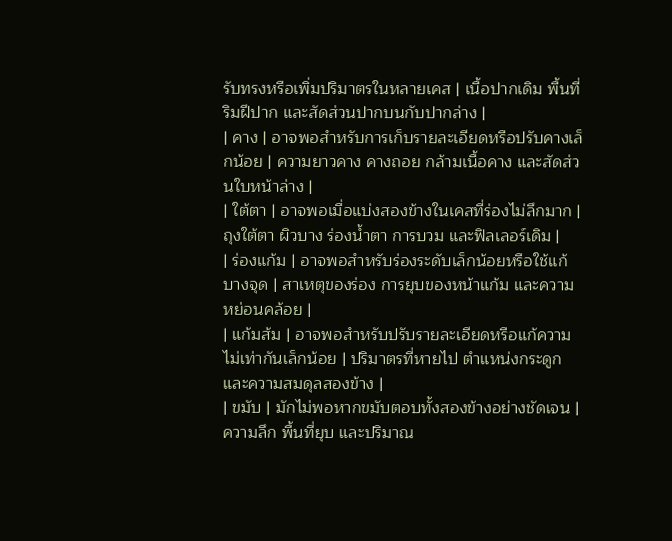รับทรงหรือเพิ่มปริมาตรในหลายเคส | เนื้อปากเดิม พื้นที่ริมฝีปาก และสัดส่วนปากบนกับปากล่าง |
| คาง | อาจพอสำหรับการเก็บรายละเอียดหรือปรับคางเล็กน้อย | ความยาวคาง คางถอย กล้ามเนื้อคาง และสัดส่วนใบหน้าล่าง |
| ใต้ตา | อาจพอเมื่อแบ่งสองข้างในเคสที่ร่องไม่ลึกมาก | ถุงใต้ตา ผิวบาง ร่องน้ำตา การบวม และฟิลเลอร์เดิม |
| ร่องแก้ม | อาจพอสำหรับร่องระดับเล็กน้อยหรือใช้แก้บางจุด | สาเหตุของร่อง การยุบของหน้าแก้ม และความหย่อนคล้อย |
| แก้มส้ม | อาจพอสำหรับปรับรายละเอียดหรือแก้ความไม่เท่ากันเล็กน้อย | ปริมาตรที่หายไป ตำแหน่งกระดูก และความสมดุลสองข้าง |
| ขมับ | มักไม่พอหากขมับตอบทั้งสองข้างอย่างชัดเจน | ความลึก พื้นที่ยุบ และปริมาณ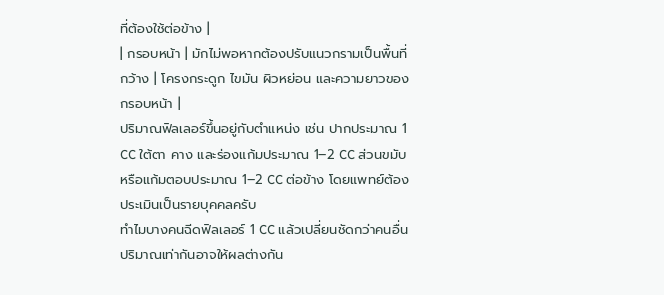ที่ต้องใช้ต่อข้าง |
| กรอบหน้า | มักไม่พอหากต้องปรับแนวกรามเป็นพื้นที่กว้าง | โครงกระดูก ไขมัน ผิวหย่อน และความยาวของกรอบหน้า |
ปริมาณฟิลเลอร์ขึ้นอยู่กับตำแหน่ง เช่น ปากประมาณ 1 CC ใต้ตา คาง และร่องแก้มประมาณ 1–2 CC ส่วนขมับหรือแก้มตอบประมาณ 1–2 CC ต่อข้าง โดยแพทย์ต้องประเมินเป็นรายบุคคลครับ
ทำไมบางคนฉีดฟิลเลอร์ 1 CC แล้วเปลี่ยนชัดกว่าคนอื่น
ปริมาณเท่ากันอาจให้ผลต่างกัน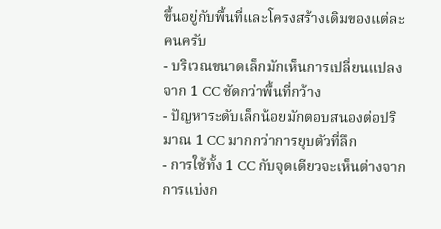ขึ้นอยู่กับพื้นที่และโครงสร้างเดิมของแต่ละคนครับ
- บริเวณขนาดเล็กมักเห็นการเปลี่ยนแปลงจาก 1 CC ชัดกว่าพื้นที่กว้าง
- ปัญหาระดับเล็กน้อยมักตอบสนองต่อปริมาณ 1 CC มากกว่าการยุบตัวที่ลึก
- การใช้ทั้ง 1 CC กับจุดเดียวจะเห็นต่างจากการแบ่งก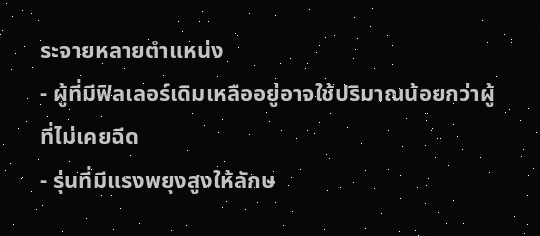ระจายหลายตำแหน่ง
- ผู้ที่มีฟิลเลอร์เดิมเหลืออยู่อาจใช้ปริมาณน้อยกว่าผู้ที่ไม่เคยฉีด
- รุ่นที่มีแรงพยุงสูงให้ลักษ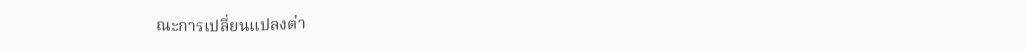ณะการเปลี่ยนแปลงต่า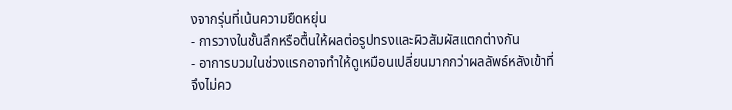งจากรุ่นที่เน้นความยืดหยุ่น
- การวางในชั้นลึกหรือตื้นให้ผลต่อรูปทรงและผิวสัมผัสแตกต่างกัน
- อาการบวมในช่วงแรกอาจทำให้ดูเหมือนเปลี่ยนมากกว่าผลลัพธ์หลังเข้าที่
จึงไม่คว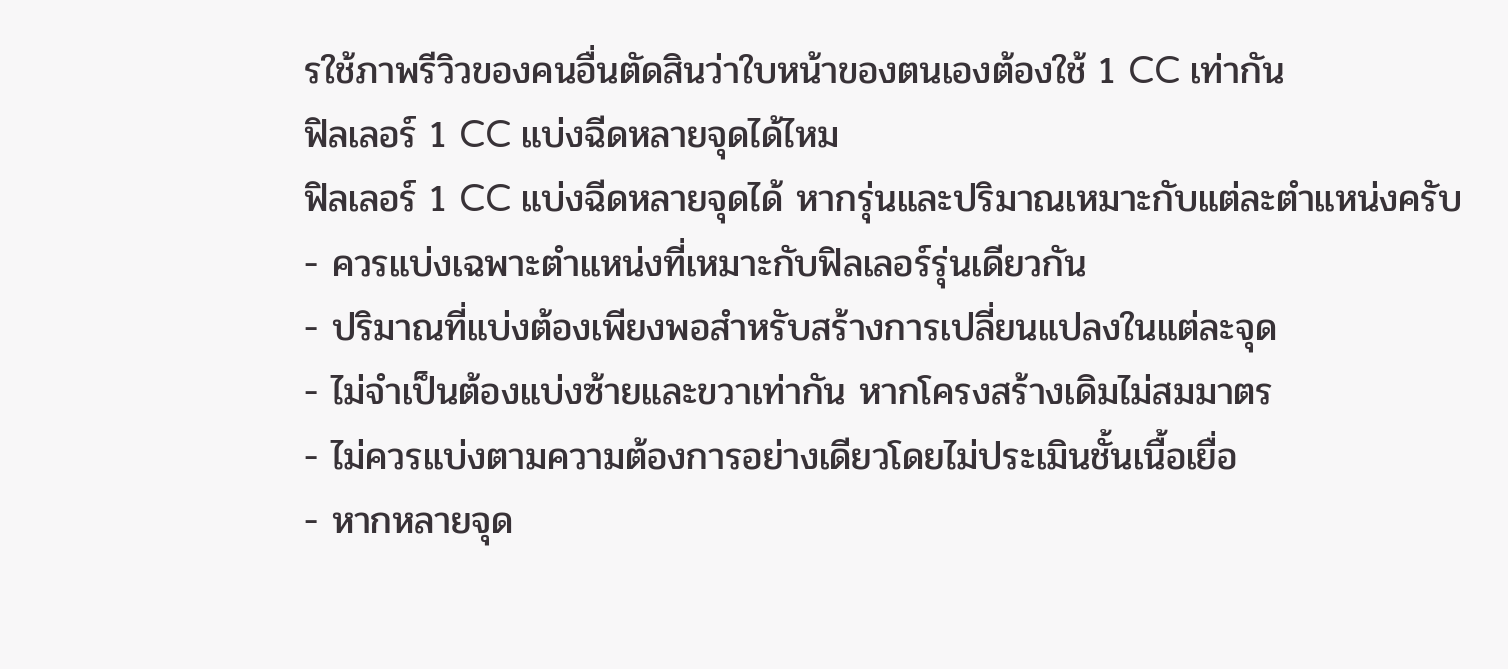รใช้ภาพรีวิวของคนอื่นตัดสินว่าใบหน้าของตนเองต้องใช้ 1 CC เท่ากัน
ฟิลเลอร์ 1 CC แบ่งฉีดหลายจุดได้ไหม
ฟิลเลอร์ 1 CC แบ่งฉีดหลายจุดได้ หากรุ่นและปริมาณเหมาะกับแต่ละตำแหน่งครับ
- ควรแบ่งเฉพาะตำแหน่งที่เหมาะกับฟิลเลอร์รุ่นเดียวกัน
- ปริมาณที่แบ่งต้องเพียงพอสำหรับสร้างการเปลี่ยนแปลงในแต่ละจุด
- ไม่จำเป็นต้องแบ่งซ้ายและขวาเท่ากัน หากโครงสร้างเดิมไม่สมมาตร
- ไม่ควรแบ่งตามความต้องการอย่างเดียวโดยไม่ประเมินชั้นเนื้อเยื่อ
- หากหลายจุด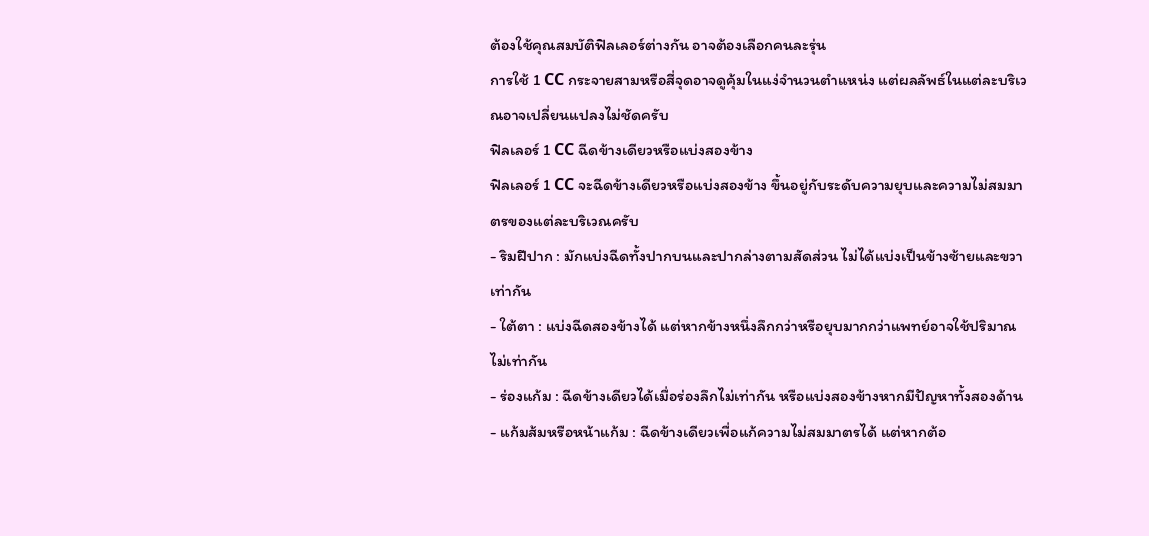ต้องใช้คุณสมบัติฟิลเลอร์ต่างกัน อาจต้องเลือกคนละรุ่น
การใช้ 1 CC กระจายสามหรือสี่จุดอาจดูคุ้มในแง่จำนวนตำแหน่ง แต่ผลลัพธ์ในแต่ละบริเวณอาจเปลี่ยนแปลงไม่ชัดครับ
ฟิลเลอร์ 1 CC ฉีดข้างเดียวหรือแบ่งสองข้าง
ฟิลเลอร์ 1 CC จะฉีดข้างเดียวหรือแบ่งสองข้าง ขึ้นอยู่กับระดับความยุบและความไม่สมมาตรของแต่ละบริเวณครับ
- ริมฝีปาก : มักแบ่งฉีดทั้งปากบนและปากล่างตามสัดส่วน ไม่ได้แบ่งเป็นข้างซ้ายและขวาเท่ากัน
- ใต้ตา : แบ่งฉีดสองข้างได้ แต่หากข้างหนึ่งลึกกว่าหรือยุบมากกว่าแพทย์อาจใช้ปริมาณไม่เท่ากัน
- ร่องแก้ม : ฉีดข้างเดียวได้เมื่อร่องลึกไม่เท่ากัน หรือแบ่งสองข้างหากมีปัญหาทั้งสองด้าน
- แก้มส้มหรือหน้าแก้ม : ฉีดข้างเดียวเพื่อแก้ความไม่สมมาตรได้ แต่หากต้อ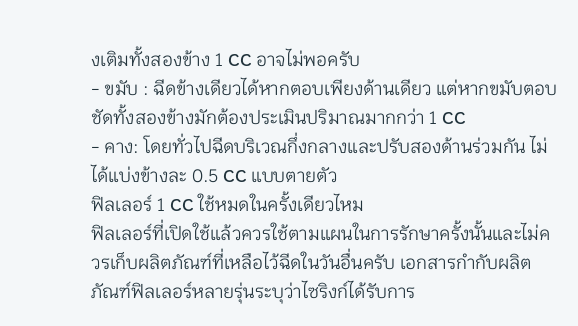งเติมทั้งสองข้าง 1 CC อาจไม่พอครับ
- ขมับ : ฉีดข้างเดียวได้หากตอบเพียงด้านเดียว แต่หากขมับตอบชัดทั้งสองข้างมักต้องประเมินปริมาณมากกว่า 1 CC
- คาง: โดยทั่วไปฉีดบริเวณกึ่งกลางและปรับสองด้านร่วมกัน ไม่ได้แบ่งข้างละ 0.5 CC แบบตายตัว
ฟิลเลอร์ 1 CC ใช้หมดในครั้งเดียวไหม
ฟิลเลอร์ที่เปิดใช้แล้วควรใช้ตามแผนในการรักษาครั้งนั้นและไม่ควรเก็บผลิตภัณฑ์ที่เหลือไว้ฉีดในวันอื่นครับ เอกสารกำกับผลิตภัณฑ์ฟิลเลอร์หลายรุ่นระบุว่าไซริงก์ได้รับการ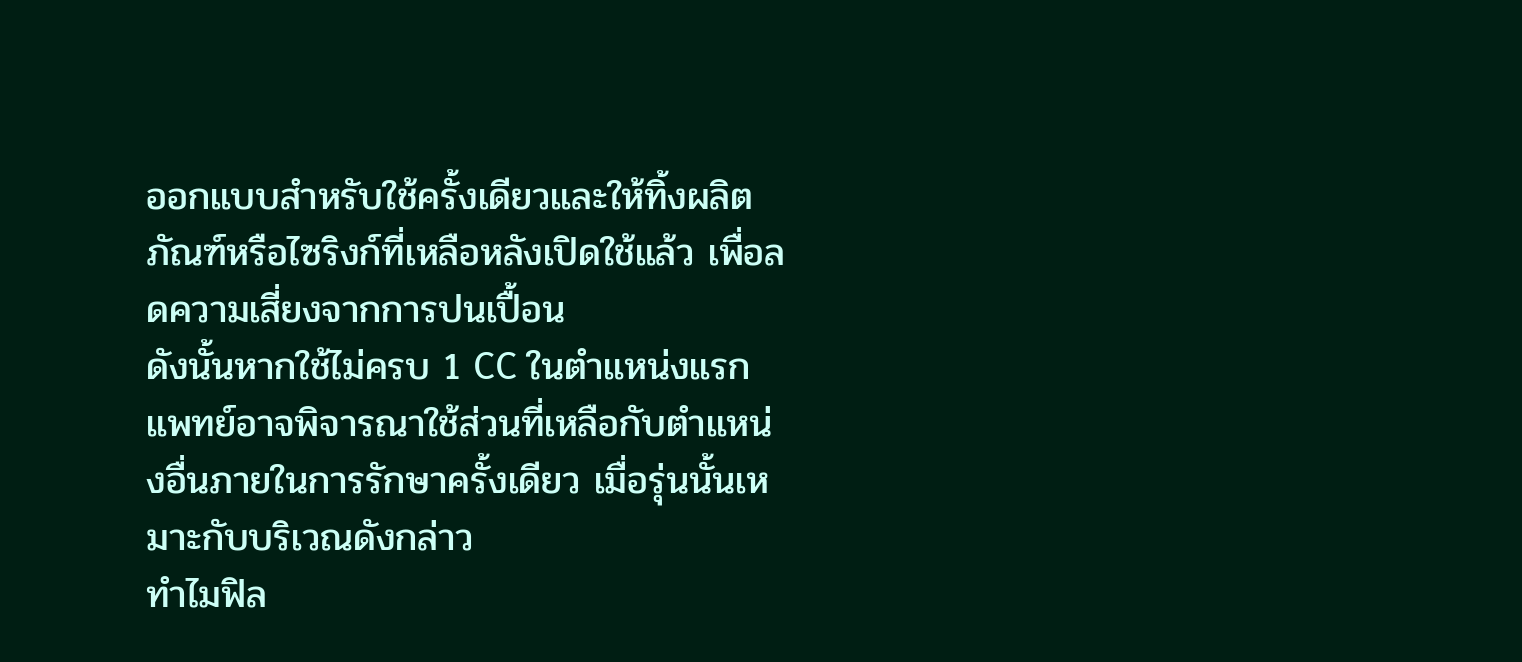ออกแบบสำหรับใช้ครั้งเดียวและให้ทิ้งผลิตภัณฑ์หรือไซริงก์ที่เหลือหลังเปิดใช้แล้ว เพื่อลดความเสี่ยงจากการปนเปื้อน
ดังนั้นหากใช้ไม่ครบ 1 CC ในตำแหน่งแรก แพทย์อาจพิจารณาใช้ส่วนที่เหลือกับตำแหน่งอื่นภายในการรักษาครั้งเดียว เมื่อรุ่นนั้นเหมาะกับบริเวณดังกล่าว
ทำไมฟิล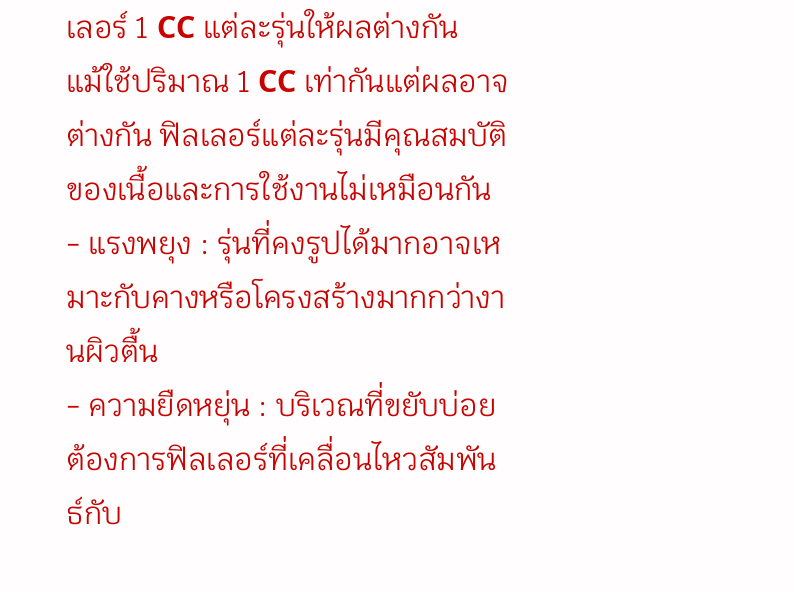เลอร์ 1 CC แต่ละรุ่นให้ผลต่างกัน
แม้ใช้ปริมาณ 1 CC เท่ากันแต่ผลอาจต่างกัน ฟิลเลอร์แต่ละรุ่นมีคุณสมบัติของเนื้อและการใช้งานไม่เหมือนกัน
- แรงพยุง : รุ่นที่คงรูปได้มากอาจเหมาะกับคางหรือโครงสร้างมากกว่างานผิวตื้น
- ความยืดหยุ่น : บริเวณที่ขยับบ่อยต้องการฟิลเลอร์ที่เคลื่อนไหวสัมพันธ์กับ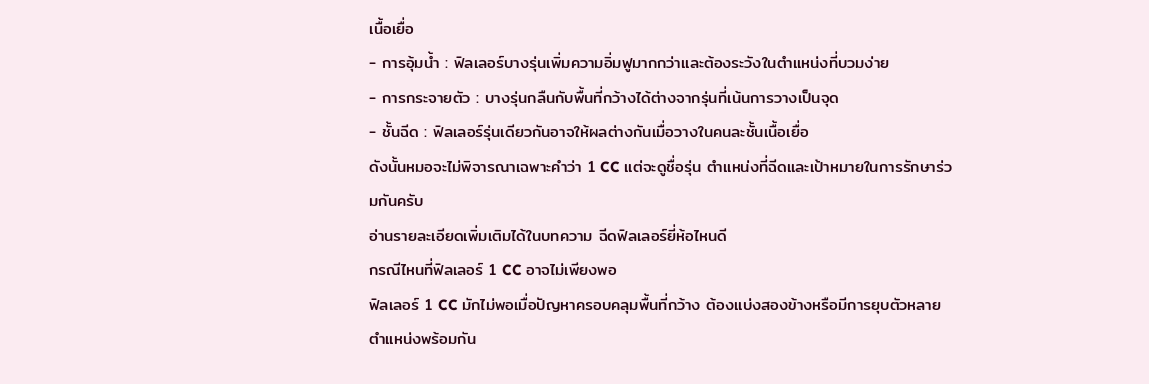เนื้อเยื่อ
- การอุ้มน้ำ : ฟิลเลอร์บางรุ่นเพิ่มความอิ่มฟูมากกว่าและต้องระวังในตำแหน่งที่บวมง่าย
- การกระจายตัว : บางรุ่นกลืนกับพื้นที่กว้างได้ต่างจากรุ่นที่เน้นการวางเป็นจุด
- ชั้นฉีด : ฟิลเลอร์รุ่นเดียวกันอาจให้ผลต่างกันเมื่อวางในคนละชั้นเนื้อเยื่อ
ดังนั้นหมอจะไม่พิจารณาเฉพาะคำว่า 1 CC แต่จะดูชื่อรุ่น ตำแหน่งที่ฉีดและเป้าหมายในการรักษาร่วมกันครับ
อ่านรายละเอียดเพิ่มเติมได้ในบทความ ฉีดฟิลเลอร์ยี่ห้อไหนดี
กรณีไหนที่ฟิลเลอร์ 1 CC อาจไม่เพียงพอ
ฟิลเลอร์ 1 CC มักไม่พอเมื่อปัญหาครอบคลุมพื้นที่กว้าง ต้องแบ่งสองข้างหรือมีการยุบตัวหลายตำแหน่งพร้อมกัน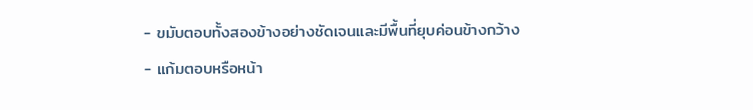- ขมับตอบทั้งสองข้างอย่างชัดเจนและมีพื้นที่ยุบค่อนข้างกว้าง
- แก้มตอบหรือหน้า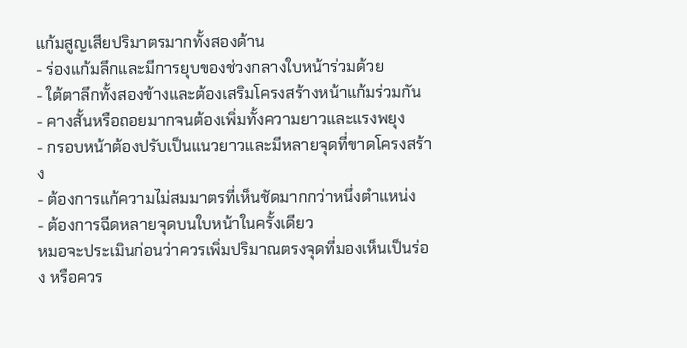แก้มสูญเสียปริมาตรมากทั้งสองด้าน
- ร่องแก้มลึกและมีการยุบของช่วงกลางใบหน้าร่วมด้วย
- ใต้ตาลึกทั้งสองข้างและต้องเสริมโครงสร้างหน้าแก้มร่วมกัน
- คางสั้นหรือถอยมากจนต้องเพิ่มทั้งความยาวและแรงพยุง
- กรอบหน้าต้องปรับเป็นแนวยาวและมีหลายจุดที่ขาดโครงสร้าง
- ต้องการแก้ความไม่สมมาตรที่เห็นชัดมากกว่าหนึ่งตำแหน่ง
- ต้องการฉีดหลายจุดบนใบหน้าในครั้งเดียว
หมอจะประเมินก่อนว่าควรเพิ่มปริมาณตรงจุดที่มองเห็นเป็นร่อง หรือควร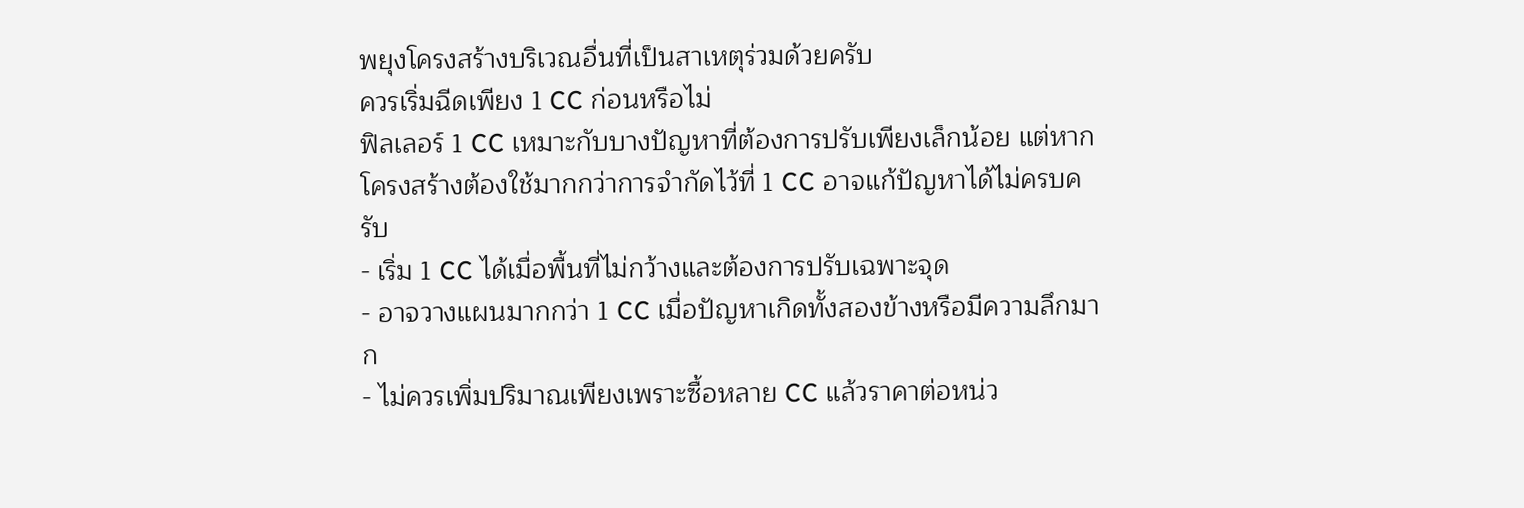พยุงโครงสร้างบริเวณอื่นที่เป็นสาเหตุร่วมด้วยครับ
ควรเริ่มฉีดเพียง 1 CC ก่อนหรือไม่
ฟิลเลอร์ 1 CC เหมาะกับบางปัญหาที่ต้องการปรับเพียงเล็กน้อย แต่หากโครงสร้างต้องใช้มากกว่าการจำกัดไว้ที่ 1 CC อาจแก้ปัญหาได้ไม่ครบครับ
- เริ่ม 1 CC ได้เมื่อพื้นที่ไม่กว้างและต้องการปรับเฉพาะจุด
- อาจวางแผนมากกว่า 1 CC เมื่อปัญหาเกิดทั้งสองข้างหรือมีความลึกมาก
- ไม่ควรเพิ่มปริมาณเพียงเพราะซื้อหลาย CC แล้วราคาต่อหน่ว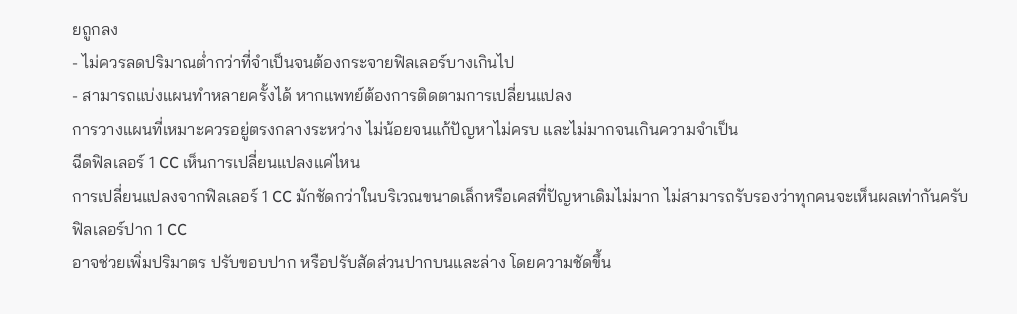ยถูกลง
- ไม่ควรลดปริมาณต่ำกว่าที่จำเป็นจนต้องกระจายฟิลเลอร์บางเกินไป
- สามารถแบ่งแผนทำหลายครั้งได้ หากแพทย์ต้องการติดตามการเปลี่ยนแปลง
การวางแผนที่เหมาะควรอยู่ตรงกลางระหว่าง ไม่น้อยจนแก้ปัญหาไม่ครบ และไม่มากจนเกินความจำเป็น
ฉีดฟิลเลอร์ 1 CC เห็นการเปลี่ยนแปลงแค่ไหน
การเปลี่ยนแปลงจากฟิลเลอร์ 1 CC มักชัดกว่าในบริเวณขนาดเล็กหรือเคสที่ปัญหาเดิมไม่มาก ไม่สามารถรับรองว่าทุกคนจะเห็นผลเท่ากันครับ
ฟิลเลอร์ปาก 1 CC
อาจช่วยเพิ่มปริมาตร ปรับขอบปาก หรือปรับสัดส่วนปากบนและล่าง โดยความชัดขึ้น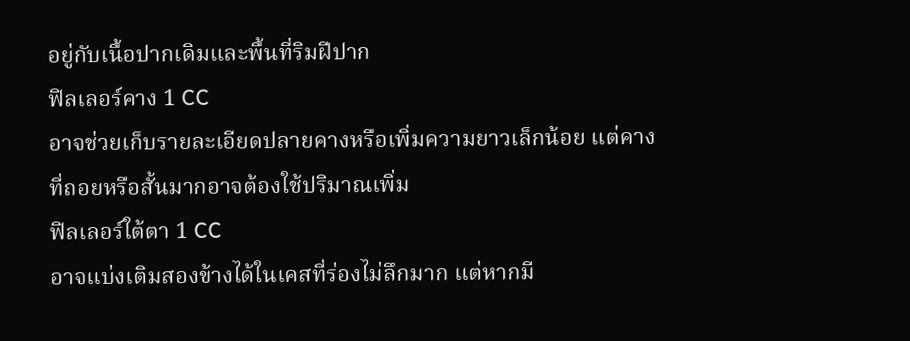อยู่กับเนื้อปากเดิมและพื้นที่ริมฝีปาก
ฟิลเลอร์คาง 1 CC
อาจช่วยเก็บรายละเอียดปลายคางหรือเพิ่มความยาวเล็กน้อย แต่คางที่ถอยหรือสั้นมากอาจต้องใช้ปริมาณเพิ่ม
ฟิลเลอร์ใต้ตา 1 CC
อาจแบ่งเติมสองข้างได้ในเคสที่ร่องไม่ลึกมาก แต่หากมี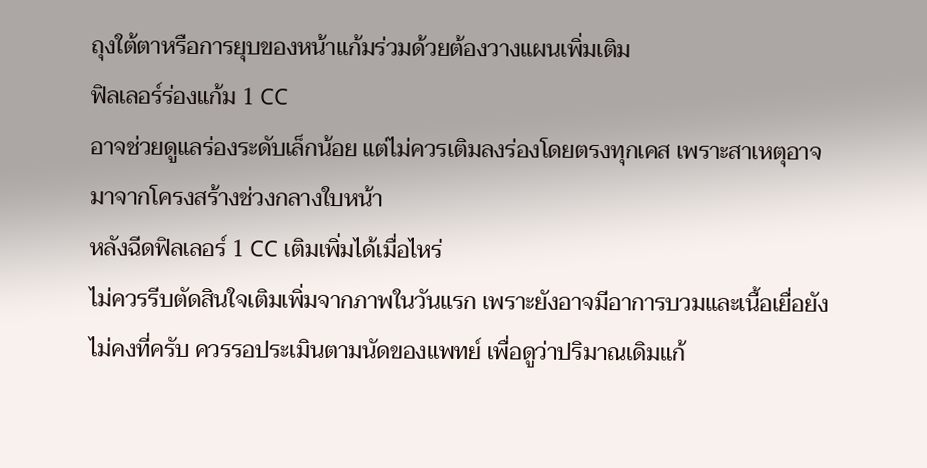ถุงใต้ตาหรือการยุบของหน้าแก้มร่วมด้วยต้องวางแผนเพิ่มเติม
ฟิลเลอร์ร่องแก้ม 1 CC
อาจช่วยดูแลร่องระดับเล็กน้อย แต่ไม่ควรเติมลงร่องโดยตรงทุกเคส เพราะสาเหตุอาจมาจากโครงสร้างช่วงกลางใบหน้า
หลังฉีดฟิลเลอร์ 1 CC เติมเพิ่มได้เมื่อไหร่
ไม่ควรรีบตัดสินใจเติมเพิ่มจากภาพในวันแรก เพราะยังอาจมีอาการบวมและเนื้อเยื่อยังไม่คงที่ครับ ควรรอประเมินตามนัดของแพทย์ เพื่อดูว่าปริมาณเดิมแก้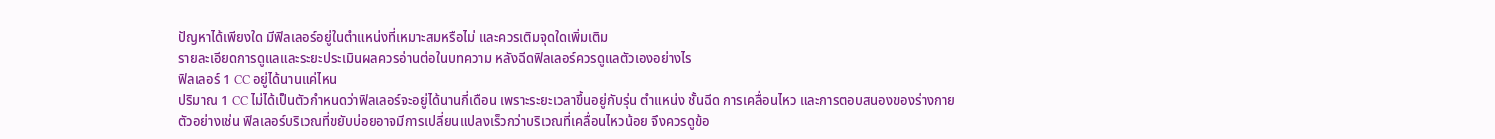ปัญหาได้เพียงใด มีฟิลเลอร์อยู่ในตำแหน่งที่เหมาะสมหรือไม่ และควรเติมจุดใดเพิ่มเติม
รายละเอียดการดูแลและระยะประเมินผลควรอ่านต่อในบทความ หลังฉีดฟิลเลอร์ควรดูแลตัวเองอย่างไร
ฟิลเลอร์ 1 CC อยู่ได้นานแค่ไหน
ปริมาณ 1 CC ไม่ได้เป็นตัวกำหนดว่าฟิลเลอร์จะอยู่ได้นานกี่เดือน เพราะระยะเวลาขึ้นอยู่กับรุ่น ตำแหน่ง ชั้นฉีด การเคลื่อนไหว และการตอบสนองของร่างกาย
ตัวอย่างเช่น ฟิลเลอร์บริเวณที่ขยับบ่อยอาจมีการเปลี่ยนแปลงเร็วกว่าบริเวณที่เคลื่อนไหวน้อย จึงควรดูข้อ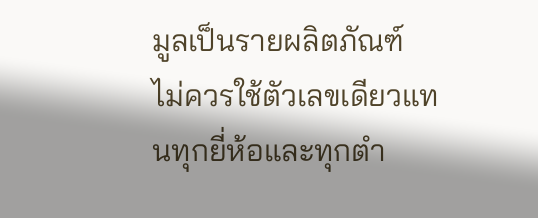มูลเป็นรายผลิตภัณฑ์ ไม่ควรใช้ตัวเลขเดียวแทนทุกยี่ห้อและทุกตำ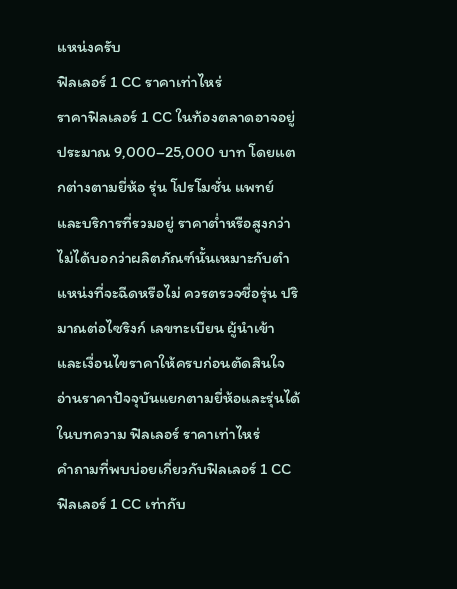แหน่งครับ
ฟิลเลอร์ 1 CC ราคาเท่าไหร่
ราคาฟิลเลอร์ 1 CC ในท้องตลาดอาจอยู่ประมาณ 9,000–25,000 บาท โดยแตกต่างตามยี่ห้อ รุ่น โปรโมชั่น แพทย์ และบริการที่รวมอยู่ ราคาต่ำหรือสูงกว่าไม่ได้บอกว่าผลิตภัณฑ์นั้นเหมาะกับตำแหน่งที่จะฉีดหรือไม่ ควรตรวจชื่อรุ่น ปริมาณต่อไซริงก์ เลขทะเบียน ผู้นำเข้า และเงื่อนไขราคาให้ครบก่อนตัดสินใจ
อ่านราคาปัจจุบันแยกตามยี่ห้อและรุ่นได้ในบทความ ฟิลเลอร์ ราคาเท่าไหร่
คำถามที่พบบ่อยเกี่ยวกับฟิลเลอร์ 1 CC
ฟิลเลอร์ 1 CC เท่ากับ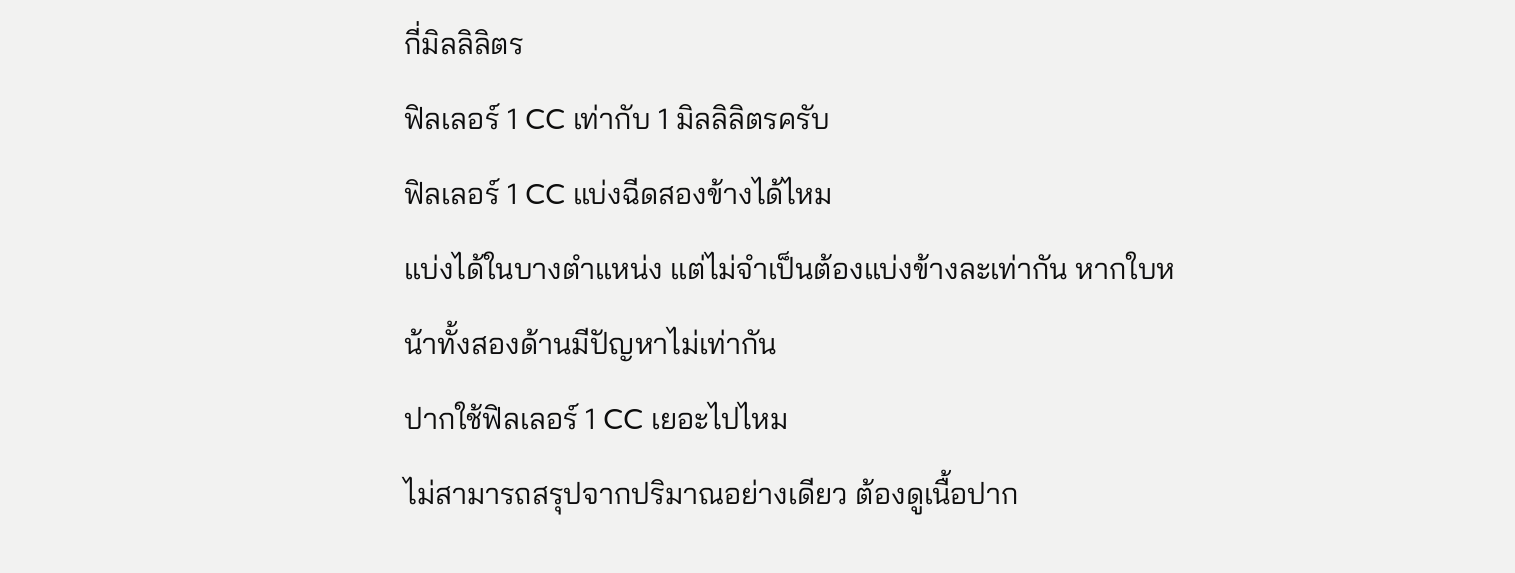กี่มิลลิลิตร
ฟิลเลอร์ 1 CC เท่ากับ 1 มิลลิลิตรครับ
ฟิลเลอร์ 1 CC แบ่งฉีดสองข้างได้ไหม
แบ่งได้ในบางตำแหน่ง แต่ไม่จำเป็นต้องแบ่งข้างละเท่ากัน หากใบหน้าทั้งสองด้านมีปัญหาไม่เท่ากัน
ปากใช้ฟิลเลอร์ 1 CC เยอะไปไหม
ไม่สามารถสรุปจากปริมาณอย่างเดียว ต้องดูเนื้อปาก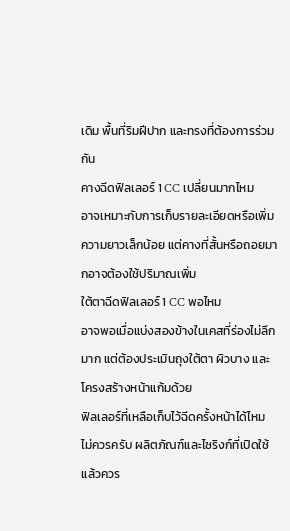เดิม พื้นที่ริมฝีปาก และทรงที่ต้องการร่วมกัน
คางฉีดฟิลเลอร์ 1 CC เปลี่ยนมากไหม
อาจเหมาะกับการเก็บรายละเอียดหรือเพิ่มความยาวเล็กน้อย แต่คางที่สั้นหรือถอยมากอาจต้องใช้ปริมาณเพิ่ม
ใต้ตาฉีดฟิลเลอร์ 1 CC พอไหม
อาจพอเมื่อแบ่งสองข้างในเคสที่ร่องไม่ลึกมาก แต่ต้องประเมินถุงใต้ตา ผิวบาง และโครงสร้างหน้าแก้มด้วย
ฟิลเลอร์ที่เหลือเก็บไว้ฉีดครั้งหน้าได้ไหม
ไม่ควรครับ ผลิตภัณฑ์และไซริงก์ที่เปิดใช้แล้วควร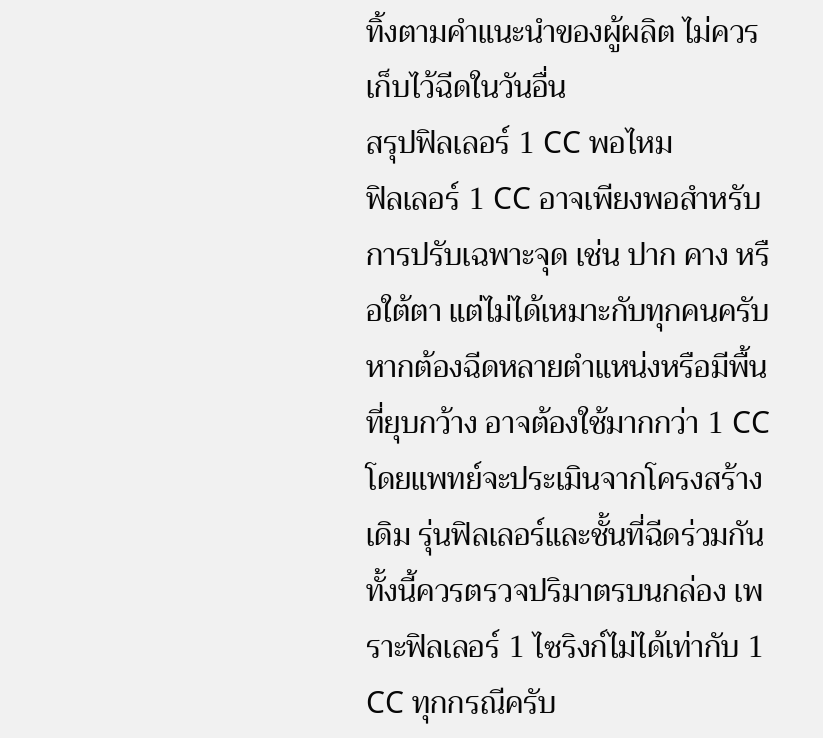ทิ้งตามคำแนะนำของผู้ผลิต ไม่ควรเก็บไว้ฉีดในวันอื่น
สรุปฟิลเลอร์ 1 CC พอไหม
ฟิลเลอร์ 1 CC อาจเพียงพอสำหรับการปรับเฉพาะจุด เช่น ปาก คาง หรือใต้ตา แต่ไม่ได้เหมาะกับทุกคนครับ หากต้องฉีดหลายตำแหน่งหรือมีพื้นที่ยุบกว้าง อาจต้องใช้มากกว่า 1 CC โดยแพทย์จะประเมินจากโครงสร้างเดิม รุ่นฟิลเลอร์และชั้นที่ฉีดร่วมกัน ทั้งนี้ควรตรวจปริมาตรบนกล่อง เพราะฟิลเลอร์ 1 ไซริงก์ไม่ได้เท่ากับ 1 CC ทุกกรณีครับ